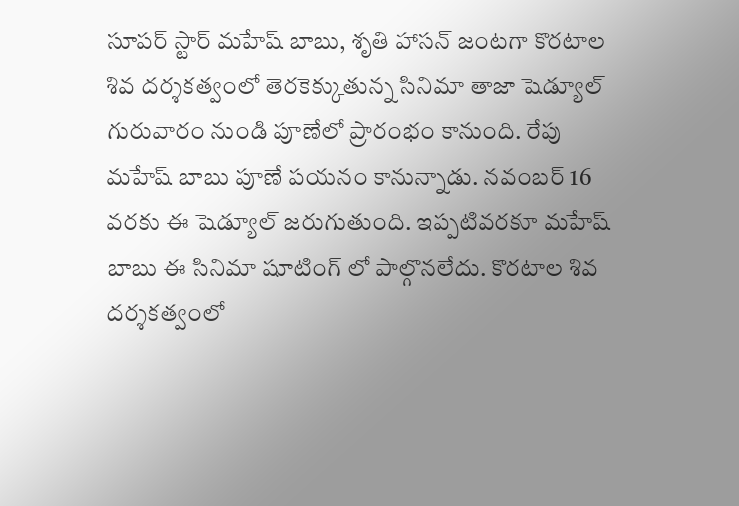సూపర్ స్టార్ మహేష్ బాబు, శృతి హాసన్ జంటగా కొరటాల శివ దర్శకత్వంలో తెరకెక్కుతున్న సినిమా తాజా షెడ్యూల్ గురువారం నుండి పూణేలో ప్రారంభం కానుంది. రేపు మహేష్ బాబు పూణే పయనం కానున్నాడు. నవంబర్ 16 వరకు ఈ షెడ్యూల్ జరుగుతుంది. ఇప్పటివరకూ మహేష్ బాబు ఈ సినిమా షూటింగ్ లో పాల్గొనలేదు. కొరటాల శివ దర్శకత్వంలో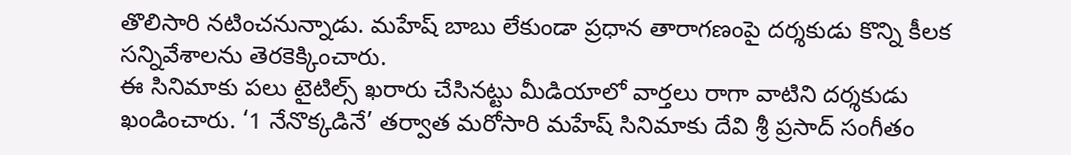తొలిసారి నటించనున్నాడు. మహేష్ బాబు లేకుండా ప్రధాన తారాగణంపై దర్శకుడు కొన్ని కీలక సన్నివేశాలను తెరకెక్కించారు.
ఈ సినిమాకు పలు టైటిల్స్ ఖరారు చేసినట్టు మీడియాలో వార్తలు రాగా వాటిని దర్శకుడు ఖండించారు. ‘1 నేనొక్కడినే’ తర్వాత మరోసారి మహేష్ సినిమాకు దేవి శ్రీ ప్రసాద్ సంగీతం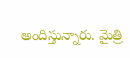అందిస్తున్నారు. మైత్రి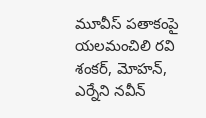మూవీస్ పతాకంపై యలమంచిలి రవి శంకర్, మోహన్, ఎర్నేని నవీన్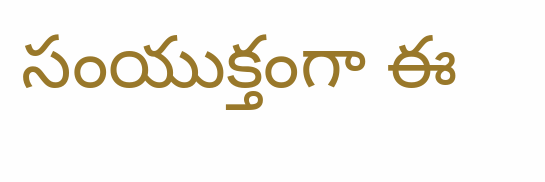సంయుక్తంగా ఈ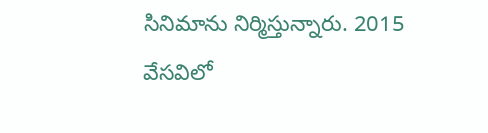సినిమాను నిర్మిస్తున్నారు. 2015 వేసవిలో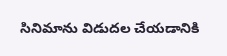సినిమాను విడుదల చేయడానికి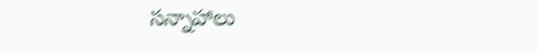సన్నాహాలు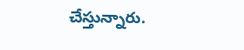చేస్తున్నారు.